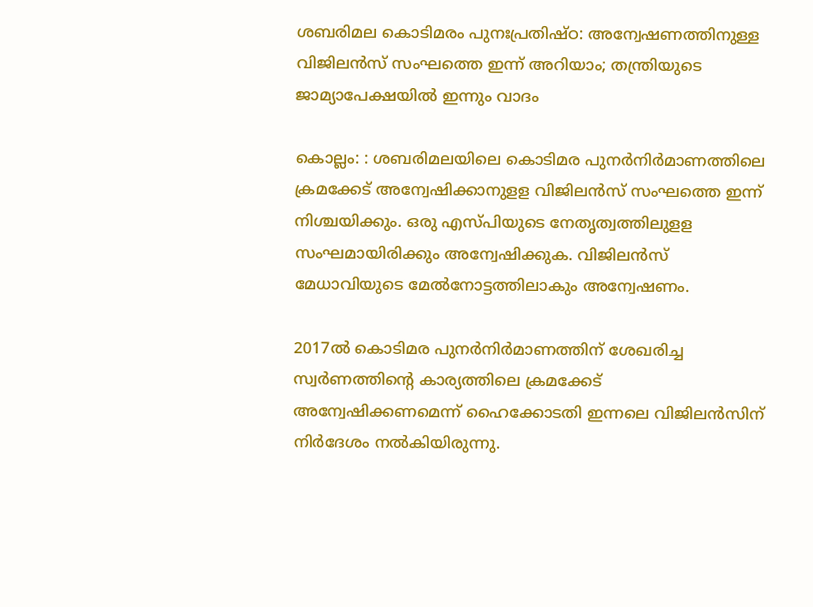ശബരിമല കൊടിമരം പുനഃപ്രതിഷ്ഠ: അന്വേഷണത്തിനുള്ള വിജിലന്‍സ് സംഘത്തെ ഇന്ന് അറിയാം; തന്ത്രിയുടെ ജാമ്യാപേക്ഷയില്‍ ഇന്നും വാദം

കൊല്ലം: : ശബരിമലയിലെ കൊടിമര പുനര്‍നിര്‍മാണത്തിലെ ക്രമക്കേട് അന്വേഷിക്കാനുളള വിജിലന്‍സ് സംഘത്തെ ഇന്ന് നിശ്ചയിക്കും. ഒരു എസ്പിയുടെ നേതൃത്വത്തിലുളള സംഘമായിരിക്കും അന്വേഷിക്കുക. വിജിലന്‍സ് മേധാവിയുടെ മേല്‍നോട്ടത്തിലാകും അന്വേഷണം.

2017ല്‍ കൊടിമര പുനര്‍നിര്‍മാണത്തിന് ശേഖരിച്ച സ്വര്‍ണത്തിന്റെ കാര്യത്തിലെ ക്രമക്കേട് അന്വേഷിക്കണമെന്ന് ഹൈക്കോടതി ഇന്നലെ വിജിലന്‍സിന് നിര്‍ദേശം നല്‍കിയിരുന്നു.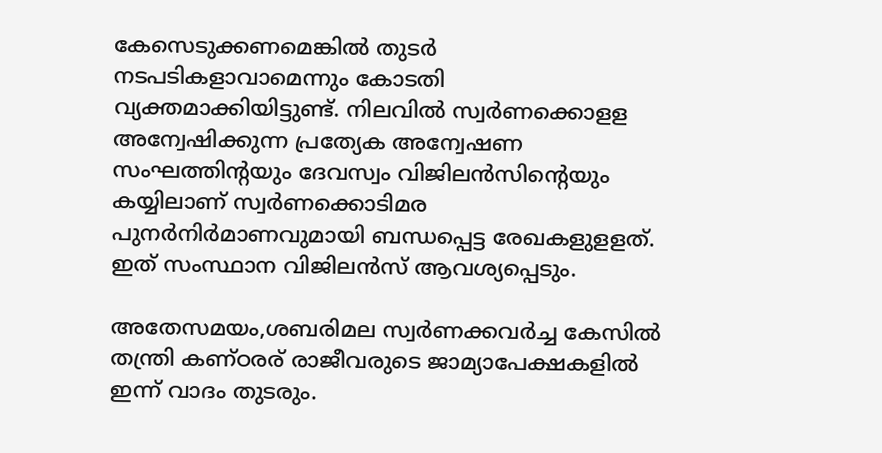കേസെടുക്കണമെങ്കില്‍ തുടര്‍ നടപടികളാവാമെന്നും കോടതി വ്യക്തമാക്കിയിട്ടുണ്ട്. നിലവില്‍ സ്വര്‍ണക്കൊളള അന്വേഷിക്കുന്ന പ്രത്യേക അന്വേഷണ സംഘത്തിന്റയും ദേവസ്വം വിജിലന്‍സിന്റെയും കയ്യിലാണ് സ്വര്‍ണക്കൊടിമര പുനര്‍നിര്‍മാണവുമായി ബന്ധപ്പെട്ട രേഖകളുളളത്. ഇത് സംസ്ഥാന വിജിലന്‍സ് ആവശ്യപ്പെടും.

അതേസമയം,ശബരിമല സ്വര്‍ണക്കവര്‍ച്ച കേസില്‍ തന്ത്രി കണ്ഠരര് രാജീവരുടെ ജാമ്യാപേക്ഷകളില്‍ ഇന്ന് വാദം തുടരും.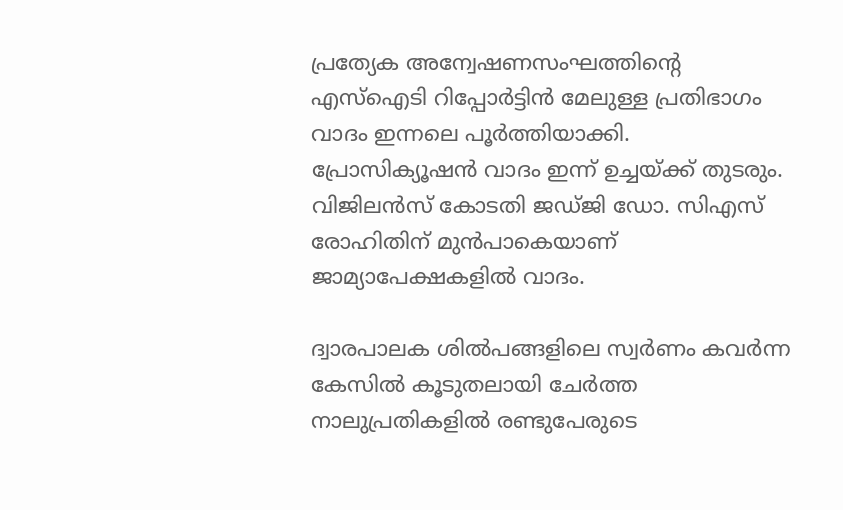പ്രത്യേക അന്വേഷണസംഘത്തിന്റെ എസ്‌ഐടി റിപ്പോര്‍ട്ടിന്‍ മേലുള്ള പ്രതിഭാഗം വാദം ഇന്നലെ പൂര്‍ത്തിയാക്കി. പ്രോസിക്യൂഷന്‍ വാദം ഇന്ന് ഉച്ചയ്ക്ക് തുടരും. വിജിലന്‍സ് കോടതി ജഡ്ജി ഡോ. സിഎസ് രോഹിതിന് മുന്‍പാകെയാണ് ജാമ്യാപേക്ഷകളില്‍ വാദം.

ദ്വാരപാലക ശില്‍പങ്ങളിലെ സ്വര്‍ണം കവര്‍ന്ന കേസില്‍ കൂടുതലായി ചേര്‍ത്ത നാലുപ്രതികളില്‍ രണ്ടുപേരുടെ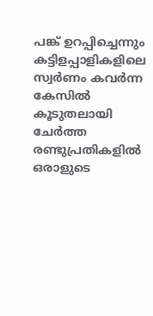പങ്ക് ഉറപ്പിച്ചെന്നും കട്ടിളപ്പാളികളിലെ സ്വര്‍ണം കവര്‍ന്ന കേസില്‍ കൂടുതലായി ചേര്‍ത്ത രണ്ടുപ്രതികളില്‍ ഒരാളുടെ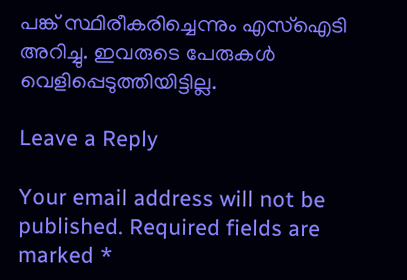പങ്ക് സ്ഥിരീകരിച്ചെന്നും എസ്‌ഐടി അറിച്ചു. ഇവരുടെ പേരുകള്‍ വെളിപ്പെടുത്തിയിട്ടില്ല.

Leave a Reply

Your email address will not be published. Required fields are marked *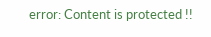error: Content is protected !!